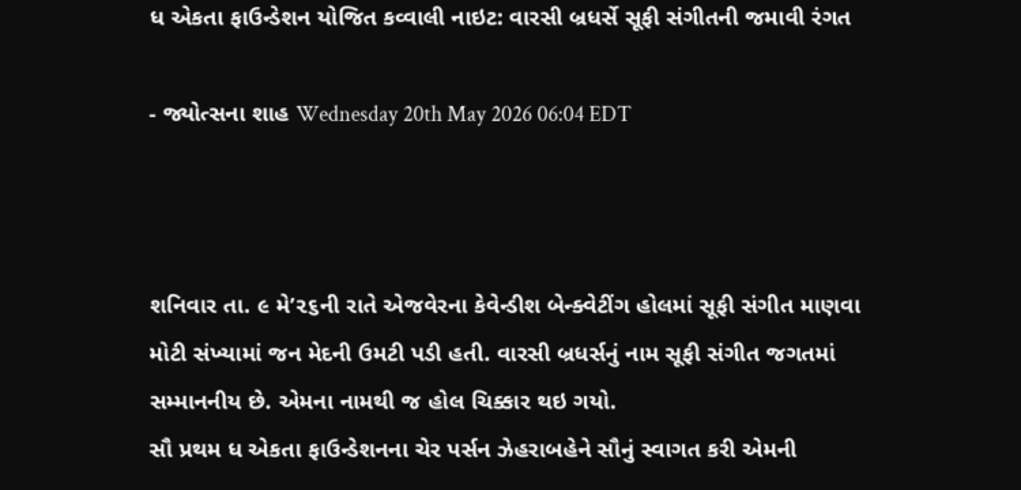ધ એકતા ફાઉન્ડેશન યોજિત કવ્વાલી નાઇટ: વારસી બ્રધર્સે સૂફી સંગીતની જમાવી રંગત

- જ્યોત્સના શાહ Wednesday 20th May 2026 06:04 EDT



શનિવાર તા. ૯ મે’૨૬ની રાતે એજવેરના કેવેન્ડીશ બેન્ક્વેટીંગ હોલમાં સૂફી સંગીત માણવા મોટી સંખ્યામાં જન મેદની ઉમટી પડી હતી. વારસી બ્રધર્સનું નામ સૂફી સંગીત જગતમાં સમ્માનનીય છે. એમના નામથી જ હોલ ચિક્કાર થઇ ગયો.
સૌ પ્રથમ ધ એકતા ફાઉન્ડેશનના ચેર પર્સન ઝેહરાબહેને સૌનું સ્વાગત કરી એમની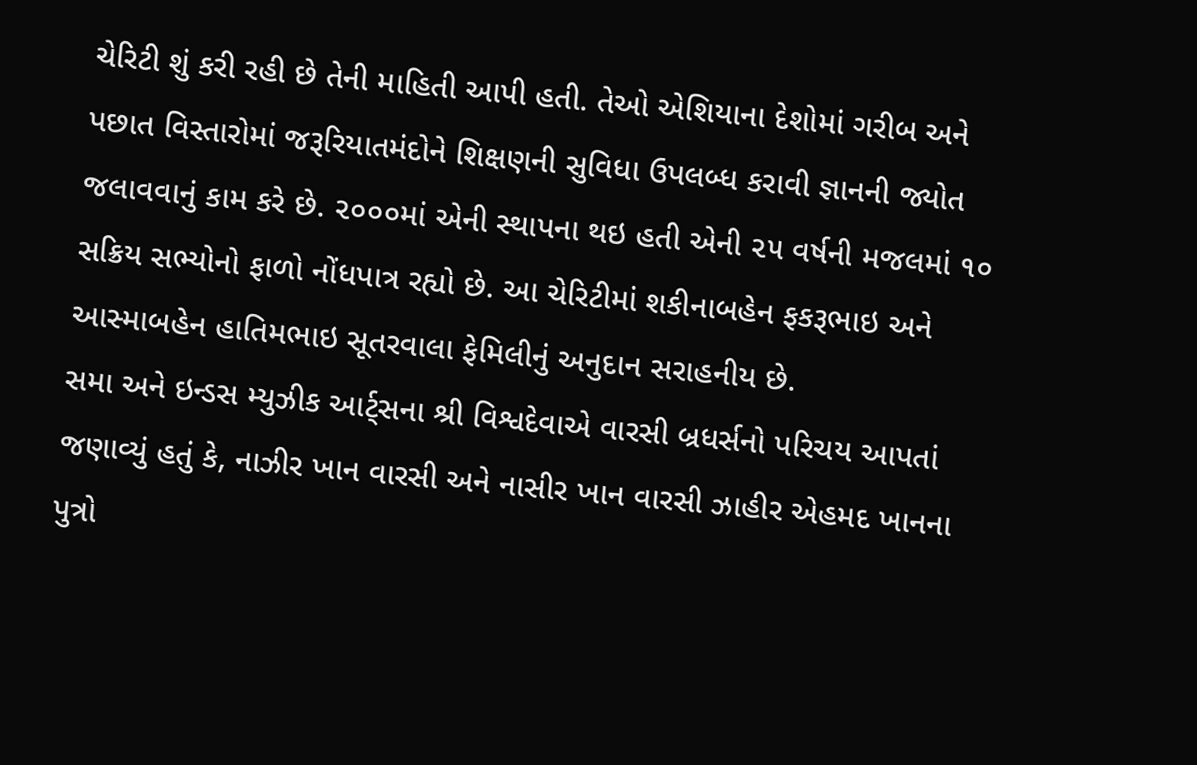ચેરિટી શું કરી રહી છે તેની માહિતી આપી હતી. તેઓ એશિયાના દેશોમાં ગરીબ અને પછાત વિસ્તારોમાં જરૂરિયાતમંદોને શિક્ષણની સુવિધા ઉપલબ્ધ કરાવી જ્ઞાનની જ્યોત જલાવવાનું કામ કરે છે. ૨૦૦૦માં એની સ્થાપના થઇ હતી એની ૨૫ વર્ષની મજલમાં ૧૦ સક્રિય સભ્યોનો ફાળો નોંધપાત્ર રહ્યો છે. આ ચેરિટીમાં શકીનાબહેન ફકરૂભાઇ અને આસ્માબહેન હાતિમભાઇ સૂતરવાલા ફેમિલીનું અનુદાન સરાહનીય છે.
સમા અને ઇન્ડસ મ્યુઝીક આર્ટ્સના શ્રી વિશ્વદેવાએ વારસી બ્રધર્સનો પરિચય આપતાં જણાવ્યું હતું કે, નાઝીર ખાન વારસી અને નાસીર ખાન વારસી ઝાહીર એહમદ ખાનના પુત્રો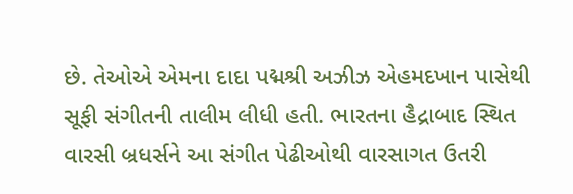છે. તેઓએ એમના દાદા પદ્મશ્રી અઝીઝ એહમદખાન પાસેથી સૂફી સંગીતની તાલીમ લીધી હતી. ભારતના હૈદ્રાબાદ સ્થિત વારસી બ્રધર્સને આ સંગીત પેઢીઓથી વારસાગત ઉતરી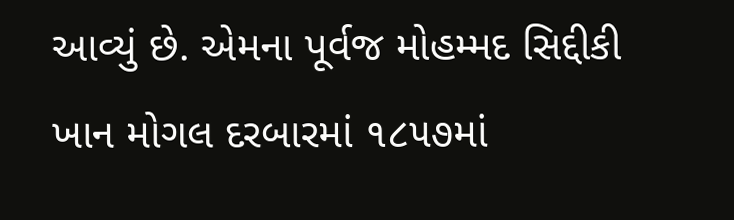આવ્યું છે. એમના પૂર્વજ મોહમ્મદ સિદ્દીકી ખાન મોગલ દરબારમાં ૧૮૫૭માં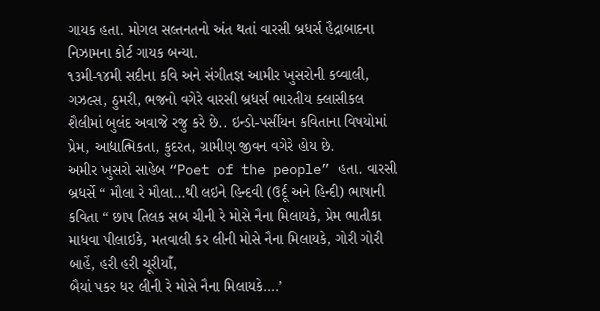ગાયક હતા. મોગલ સલ્તનતનો અંત થતાં વારસી બ્રધર્સ હૈદ્રાબાદના નિઝામના કોર્ટ ગાયક બન્યા.
૧૩મી-૧૪મી સદીના કવિ અને સંગીતજ્ઞ આમીર ખુસરોની કવ્વાલી, ગઝલ્સ, ઠુમરી, ભજનો વગેરે વારસી બ્રધર્સ ભારતીય ક્લાસીકલ શૈલીમાં બુલંદ અવાજે રજુ કરે છે.. ઇન્ડો-પર્સીયન કવિતાના વિષયોમાં પ્રેમ, આદ્યાત્મિકતા, કુદરત, ગ્રામીણ જીવન વગેરે હોય છે.
અમીર ખુસરો સાહેબ “Poet of the people” હતા. વારસી બ્રધર્સે “ મૌલા રે મૌલા…થી લઇને હિન્દવી (ઉર્દૂ અને હિન્દી) ભાષાની કવિતા “ છાપ તિલક સબ ચીની રે મોસે નૈના મિલાયકે, પ્રેમ ભાતીકા માધવા પીલાઇકે, મતવાલી કર લીની મોસે નૈના મિલાયકે, ગોરી ગોરી બાહેં, હરી હરી ચૂરીયાઁ,
બૈયાં પકર ધર લીની રે મોસે નૈના મિલાયકે….’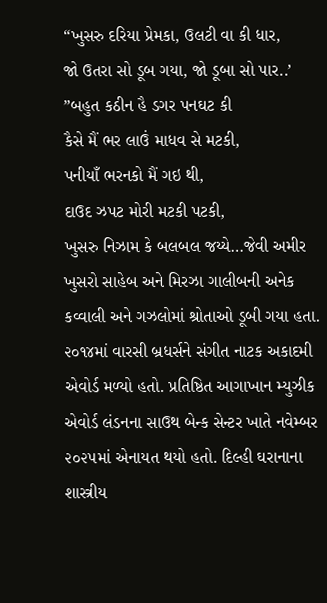“ખુસરુ દરિયા પ્રેમકા, ઉલટી વા કી ધાર,
જો ઉતરા સો ડૂબ ગયા, જો ડૂબા સો પાર..’
”બહુત કઠીન હૈ ડગર પનઘટ કી
કૈસે મૈં ભર લાઉં માધવ સે મટકી,
પનીયાઁ ભરનકો મૈં ગઇ થી,
દાઉદ ઝપટ મોરી મટકી પટકી,
ખુસરુ નિઝામ કે બલબલ જય્યે…જેવી અમીર ખુસરો સાહેબ અને મિરઝા ગાલીબની અનેક કવ્વાલી અને ગઝલોમાં શ્રોતાઓ ડૂબી ગયા હતા.
૨૦૧૪માં વારસી બ્રધર્સને સંગીત નાટક અકાદમી એવોર્ડ મળ્યો હતો. પ્રતિષ્ઠિત આગાખાન મ્યુઝીક એવોર્ડ લંડનના સાઉથ બેન્ક સેન્ટર ખાતે નવેમ્બર ૨૦૨૫માં એનાયત થયો હતો. દિલ્હી ઘરાનાના શાસ્ત્રીય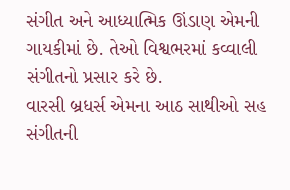સંગીત અને આધ્યાત્મિક ઊંડાણ એમની ગાયકીમાં છે. તેઓ વિશ્વભરમાં કવ્વાલી સંગીતનો પ્રસાર કરે છે.
વારસી બ્રધર્સ એમના આઠ સાથીઓ સહ સંગીતની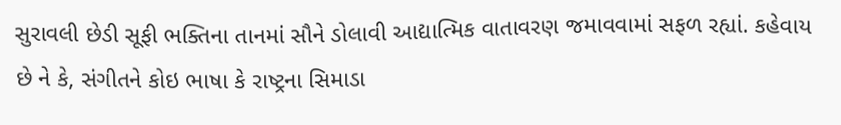સુરાવલી છેડી સૂફી ભક્તિના તાનમાં સૌને ડોલાવી આદ્યાત્મિક વાતાવરણ જમાવવામાં સફળ રહ્યાં. કહેવાય છે ને કે, સંગીતને કોઇ ભાષા કે રાષ્ટ્રના સિમાડા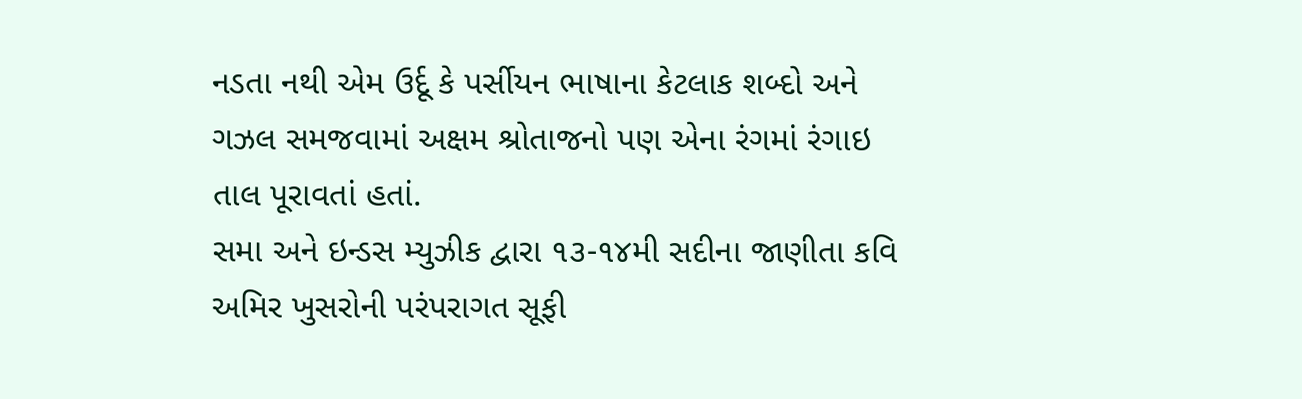નડતા નથી એમ ઉર્દૂ કે પર્સીયન ભાષાના કેટલાક શબ્દો અને ગઝલ સમજવામાં અક્ષમ શ્રોતાજનો પણ એના રંગમાં રંગાઇ તાલ પૂરાવતાં હતાં.
સમા અને ઇન્ડસ મ્યુઝીક દ્વારા ૧૩-૧૪મી સદીના જાણીતા કવિ અમિર ખુસરોની પરંપરાગત સૂફી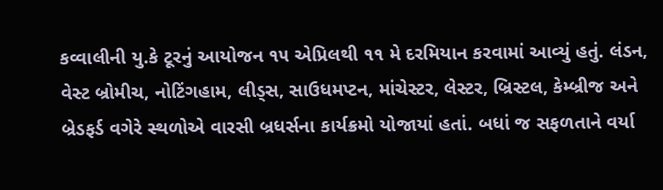કવ્વાલીની યુ.કે ટૂરનું આયોજન ૧૫ એપ્રિલથી ૧૧ મે દરમિયાન કરવામાં આવ્યું હતું. લંડન, વેસ્ટ બ્રોમીચ, નોટિંગહામ, લીડ્સ, સાઉધમપ્ટન, માંચેસ્ટર, લેસ્ટર, બ્રિસ્ટલ, કેમ્બ્રીજ અને બ્રેડફર્ડ વગેરે સ્થળોએ વારસી બ્રધર્સના કાર્યક્રમો યોજાયાં હતાં. બધાં જ સફળતાને વર્યા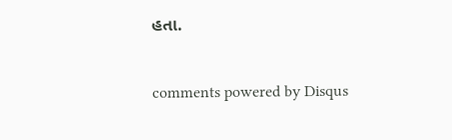હતા.


comments powered by Disqus